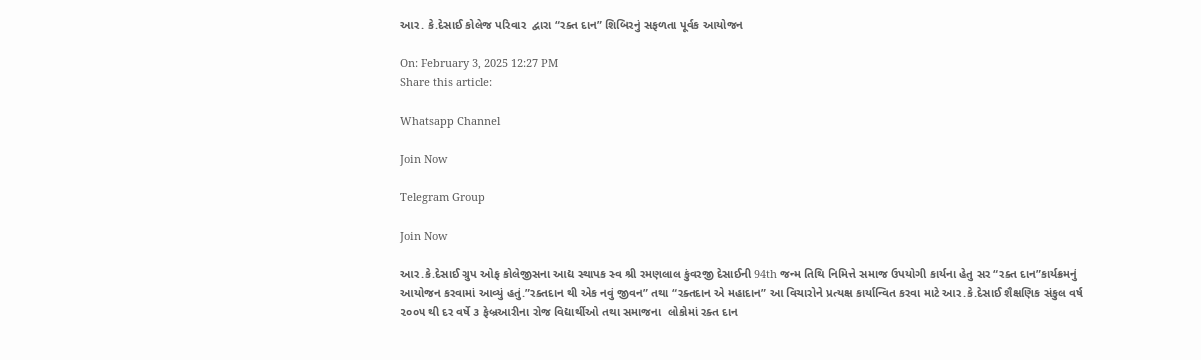આર. કે.દેસાઈ કોલેજ પરિવાર  દ્વારા “રક્ત દાન” શિબિરનું સફળતા પૂર્વક આયોજન

On: February 3, 2025 12:27 PM
Share this article:

Whatsapp Channel

Join Now

Telegram Group

Join Now

આર.કે.દેસાઈ ગ્રુપ ઓફ કોલેજીસના આદ્ય સ્થાપક સ્વ શ્રી રમણલાલ કુંવરજી દેસાઈની 94th જન્મ તિથિ નિમિત્તે સમાજ ઉપયોગી કાર્યના હેતુ સર “રક્ત દાન”કાર્યક્રમનું આયોજન કરવામાં આવ્યું હતું.”રક્તદાન થી એક નવું જીવન” તથા “રક્તદાન એ મહાદાન” આ વિચારોને પ્રત્યક્ષ કાર્યાન્વિત કરવા માટે આર.કે.દેસાઈ શૈક્ષણિક સંકુલ વર્ષ ૨૦૦૫ થી દર વર્ષે ૩ ફેબ્રઆરીના રોજ વિદ્યાર્થીઓ તથા સમાજના  લોકોમાં રક્ત દાન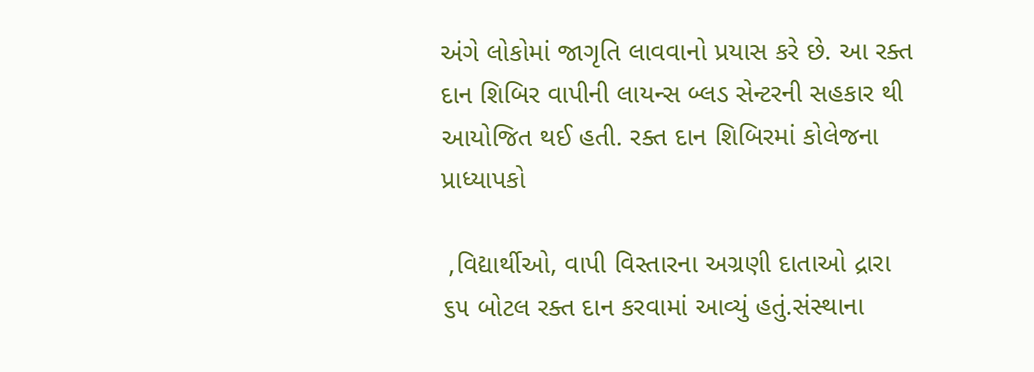અંગે લોકોમાં જાગૃતિ લાવવાનો પ્રયાસ કરે છે. આ રક્ત દાન શિબિર વાપીની લાયન્સ બ્લડ સેન્ટરની સહકાર થી આયોજિત થઈ હતી. રક્ત દાન શિબિરમાં કોલેજના પ્રાધ્યાપકો

 ,વિદ્યાર્થીઓ, વાપી વિસ્તારના અગ્રણી દાતાઓ દ્રારા ૬૫ બોટલ રક્ત દાન કરવામાં આવ્યું હતું.સંસ્થાના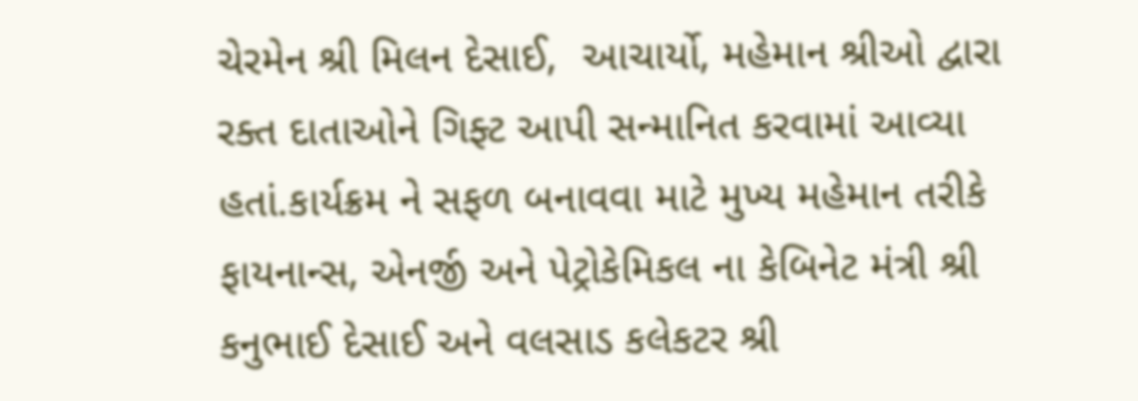ચેરમેન શ્રી મિલન દેસાઈ,  આચાર્યો, મહેમાન શ્રીઓ દ્વારા રક્ત દાતાઓને ગિફ્ટ આપી સન્માનિત કરવામાં આવ્યા હતાં.કાર્યક્રમ ને સફળ બનાવવા માટે મુખ્ય મહેમાન તરીકે ફાયનાન્સ, એનર્જી અને પેટ્રોકેમિકલ ના કેબિનેટ મંત્રી શ્રી કનુભાઈ દેસાઈ અને વલસાડ કલેકટર શ્રી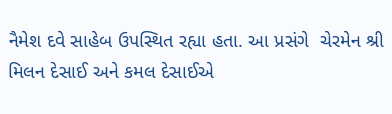નૈમેશ દવે સાહેબ ઉપસ્થિત રહ્યા હતા. આ પ્રસંગે  ચેરમેન શ્રી મિલન દેસાઈ અને કમલ દેસાઈએ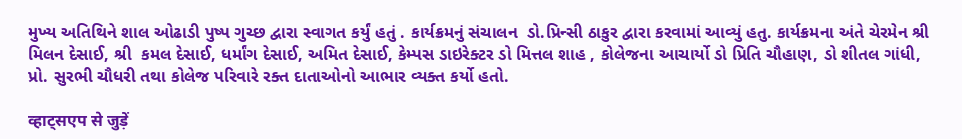મુખ્ય અતિથિને શાલ ઓઢાડી પુષ્પ ગુચ્છ દ્વારા સ્વાગત કર્યું હતું . કાર્યક્રમનું સંચાલન  ડો.પ્રિન્સી ઠાકુર દ્વારા કરવામાં આવ્યું હતુ. કાર્યક્રમના અંતે ચેરમેન શ્રી મિલન દેસાઈ, શ્રી  કમલ દેસાઈ, ધર્માંગ દેસાઈ, અમિત દેસાઈ, કેમ્પસ ડાઇરેક્ટર ડો મિત્તલ શાહ , કોલેજના આચાર્યો ડો પ્રિતિ ચૌહાણ, ડો શીતલ ગાંધી, પ્રો. સુરભી ચૌધરી તથા કોલેજ પરિવારે રક્ત દાતાઓનો આભાર વ્યક્ત કર્યો હતો.

व्हाट्सएप से जुड़ें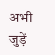अभी जुड़ें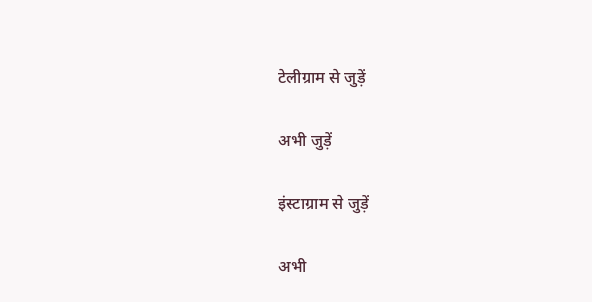टेलीग्राम से जुड़ें

अभी जुड़ें

इंस्टाग्राम से जुड़ें

अभी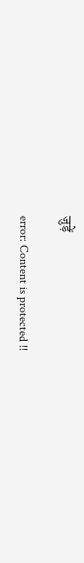जुड़ें

error: Content is protected !!